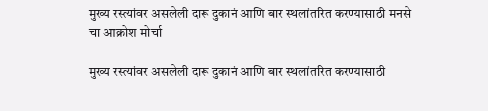मुख्य रस्त्यांवर असलेली दारू दुकानं आणि बार स्थलांतरित करण्यासाठी मनसे चा आक्रोश मोर्चा

मुख्य रस्त्यांवर असलेली दारू दुकानं आणि बार स्थलांतरित करण्यासाठी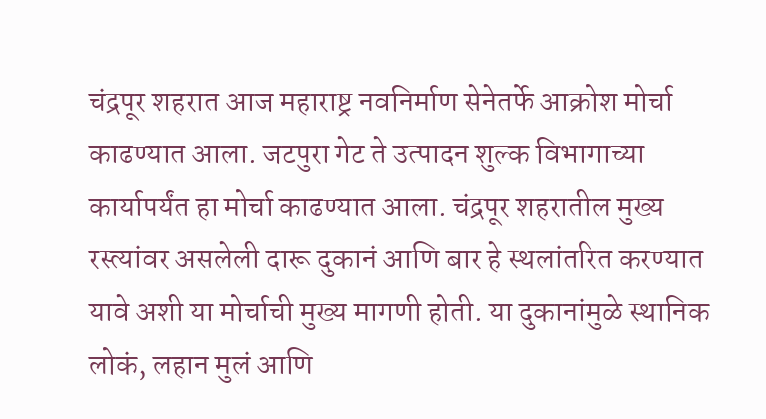चंद्रपूर शहरात आज महाराष्ट्र नवनिर्माण सेनेतर्फे आक्रोश मोर्चा काढण्यात आला. जटपुरा गेट ते उत्पादन शुल्क विभागाच्या कार्यापर्यंत हा मोर्चा काढण्यात आला. चंद्रपूर शहरातील मुख्य रस्त्यांवर असलेली दारू दुकानं आणि बार हे स्थलांतरित करण्यात यावे अशी या मोर्चाची मुख्य मागणी होती. या दुकानांमुळे स्थानिक लोकं, लहान मुलं आणि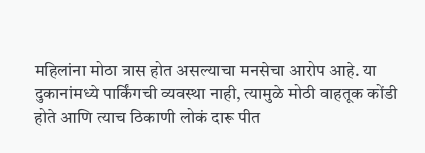महिलांना मोठा त्रास होत असल्याचा मनसेचा आरोप आहे. या दुकानांमध्ये पार्किंगची व्यवस्था नाही, त्यामुळे मोठी वाहतूक कोंडी होते आणि त्याच ठिकाणी लोकं दारू पीत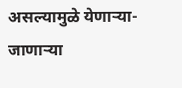असल्यामुळे येणाऱ्या-जाणाऱ्या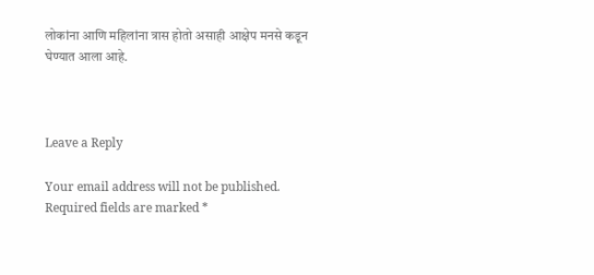लोकांना आणि महिलांना त्रास होतो असाही आक्षेप मनसे कडून घेण्यात आला आहे.



Leave a Reply

Your email address will not be published. Required fields are marked *